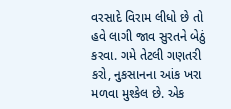વરસાદે વિરામ લીધો છે તો હવે લાગી જાવ સુરતને બેઠું કરવા. ગમે તેટલી ગણતરી કરો, નુકસાનના આંક ખરા મળવા મુશ્કેલ છે. એક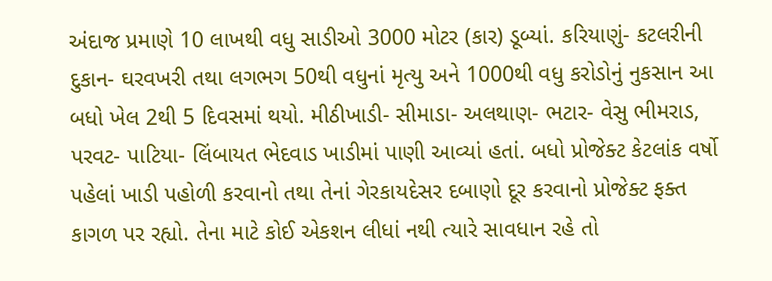અંદાજ પ્રમાણે 10 લાખથી વધુ સાડીઓ 3000 મોટર (કાર) ડૂબ્યાં. કરિયાણું- કટલરીની દુકાન- ઘરવખરી તથા લગભગ 50થી વધુનાં મૃત્યુ અને 1000થી વધુ કરોડોનું નુકસાન આ બધો ખેલ 2થી 5 દિવસમાં થયો. મીઠીખાડી- સીમાડા- અલથાણ- ભટાર- વેસુ ભીમરાડ, પરવટ- પાટિયા- લિંબાયત ભેદવાડ ખાડીમાં પાણી આવ્યાં હતાં. બધો પ્રોજેક્ટ કેટલાંક વર્ષો પહેલાં ખાડી પહોળી કરવાનો તથા તેનાં ગેરકાયદેસર દબાણો દૂર કરવાનો પ્રોજેક્ટ ફક્ત કાગળ પર રહ્યો. તેના માટે કોઈ એકશન લીધાં નથી ત્યારે સાવધાન રહે તો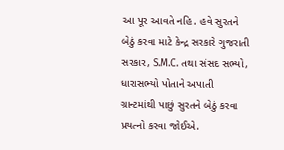આ પૂર આવતે નહિ. હવે સુરતને બેઠું કરવા માટે કેન્દ્ર સરકારે ગુજરાતી સરકાર, S.M.C. તથા સંસદ સભ્યો, ધારાસભ્યો પોતાને અપાતી ગ્રાન્ટમાંથી પાછું સુરતને બેઠું કરવા પ્રયત્નો કરવા જોઈએ.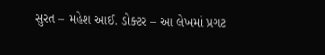સુરત – મહેશ આઈ. ડોક્ટર – આ લેખમાં પ્રગટ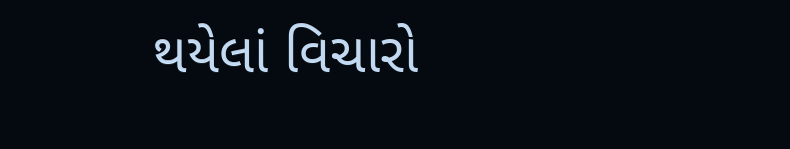થયેલાં વિચારો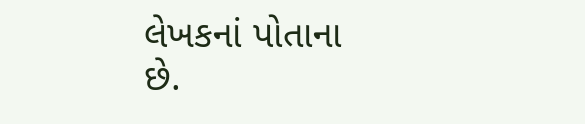લેખકનાં પોતાના છે.